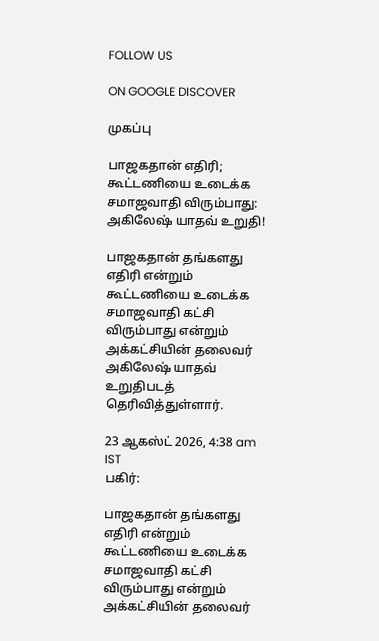FOLLOW US

ON GOOGLE DISCOVER

முகப்பு

பாஜகதான் எதிரி; கூட்டணியை உடைக்க சமாஜவாதி விரும்பாது: அகிலேஷ் யாதவ் உறுதி!

பாஜகதான் தங்களது எதிரி என்றும் கூட்டணியை உடைக்க சமாஜவாதி கட்சி விரும்பாது என்றும் அக்கட்சியின் தலைவர் அகிலேஷ் யாதவ் உறுதிபடத் தெரிவித்துள்ளார்.

23 ஆகஸ்ட் 2026, 4:38 am IST
பகிர்:

பாஜகதான் தங்களது எதிரி என்றும் கூட்டணியை உடைக்க சமாஜவாதி கட்சி விரும்பாது என்றும் அக்கட்சியின் தலைவர்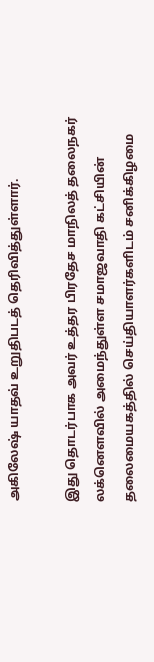அகிலேஷ் யாதவ் உறுதிபடத் தெரிவித்துள்ளார்.

இது தொடர்பாக அவர் உத்தர பிரதேச மாநிலத் தலைநகர் லக்னௌவில் அமைந்துள்ள சமாஜவாதி கட்சியின் தலைமையகத்தில் செய்தியாளர்களிடம் சனிக்கிழமை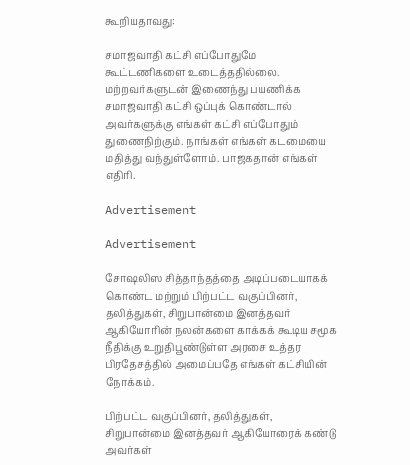கூறியதாவது:

சமாஜவாதி கட்சி எப்போதுமே கூட்டணிகளை உடைத்ததில்லை. மற்றவர்களுடன் இணைந்து பயணிக்க சமாஜவாதி கட்சி ஒப்புக் கொண்டால் அவர்களுக்கு எங்கள் கட்சி எப்போதும் துணைநிற்கும். நாங்கள் எங்கள் கடமையை மதித்து வந்துள்ளோம். பாஜகதான் எங்கள் எதிரி.

Advertisement

Advertisement

சோஷலிஸ சித்தாந்தத்தை அடிப்படையாகக் கொண்ட மற்றும் பிற்பட்ட வகுப்பினர், தலித்துகள், சிறுபான்மை இனத்தவர் ஆகியோரின் நலன்களை காக்கக் கூடிய சமூக நீதிக்கு உறுதிபூண்டுள்ள அரசை உத்தர பிரதேசத்தில் அமைப்பதே எங்கள் கட்சியின் நோக்கம்.

பிற்பட்ட வகுப்பினர், தலித்துகள், சிறுபான்மை இனத்தவர் ஆகியோரைக் கண்டு அவர்கள்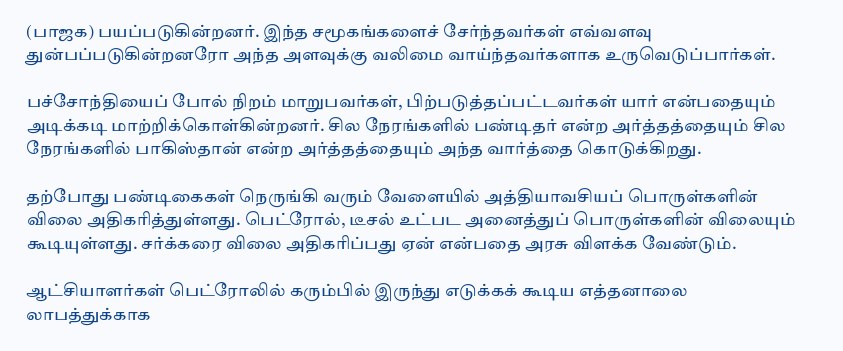(பாஜக) பயப்படுகின்றனர். இந்த சமூகங்களைச் சேர்ந்தவர்கள் எவ்வளவு துன்பப்படுகின்றனரோ அந்த அளவுக்கு வலிமை வாய்ந்தவர்களாக உருவெடுப்பார்கள்.

பச்சோந்தியைப் போல் நிறம் மாறுபவர்கள், பிற்படுத்தப்பட்டவர்கள் யார் என்பதையும் அடிக்கடி மாற்றிக்கொள்கின்றனர். சில நேரங்களில் பண்டிதர் என்ற அர்த்தத்தையும் சில நேரங்களில் பாகிஸ்தான் என்ற அர்த்தத்தையும் அந்த வார்த்தை கொடுக்கிறது.

தற்போது பண்டிகைகள் நெருங்கி வரும் வேளையில் அத்தியாவசியப் பொருள்களின் விலை அதிகரித்துள்ளது. பெட்ரோல், டீசல் உட்பட அனைத்துப் பொருள்களின் விலையும் கூடியுள்ளது. சர்க்கரை விலை அதிகரிப்பது ஏன் என்பதை அரசு விளக்க வேண்டும்.

ஆட்சியாளர்கள் பெட்ரோலில் கரும்பில் இருந்து எடுக்கக் கூடிய எத்தனாலை லாபத்துக்காக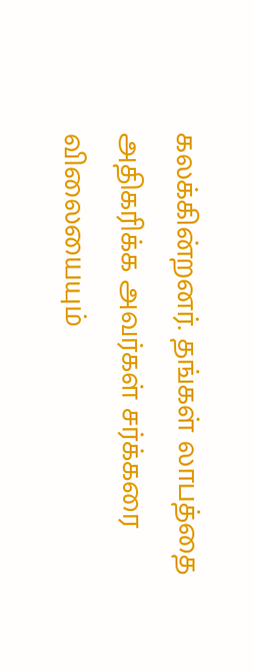கலக்கின்றனர். தங்கள் லாபத்தை அதிகரிக்க அவர்கள் சர்க்கரை விலையையும்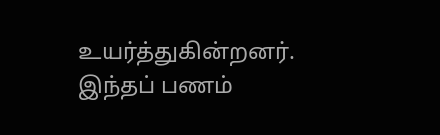உயர்த்துகின்றனர். இந்தப் பணம்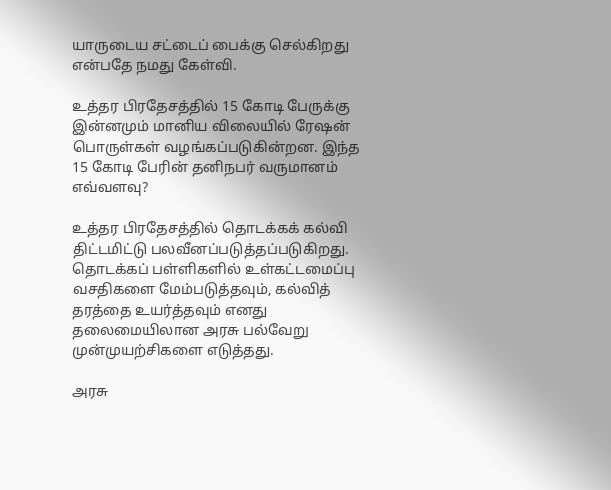யாருடைய சட்டைப் பைக்கு செல்கிறது என்பதே நமது கேள்வி.

உத்தர பிரதேசத்தில் 15 கோடி பேருக்கு இன்னமும் மானிய விலையில் ரேஷன் பொருள்கள் வழங்கப்படுகின்றன. இந்த 15 கோடி பேரின் தனிநபர் வருமானம் எவ்வளவு?

உத்தர பிரதேசத்தில் தொடக்கக் கல்வி திட்டமிட்டு பலவீனப்படுத்தப்படுகிறது. தொடக்கப் பள்ளிகளில் உள்கட்டமைப்பு வசதிகளை மேம்படுத்தவும், கல்வித் தரத்தை உயர்த்தவும் எனது தலைமையிலான அரசு பல்வேறு முன்முயற்சிகளை எடுத்தது.

அரசு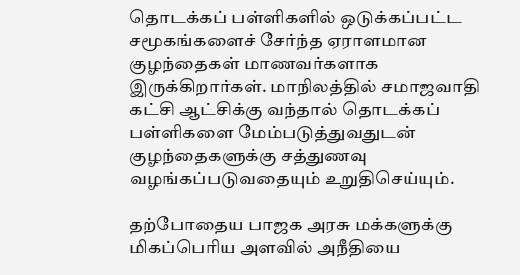தொடக்கப் பள்ளிகளில் ஒடுக்கப்பட்ட சமூகங்களைச் சேர்ந்த ஏராளமான குழந்தைகள் மாணவர்களாக இருக்கிறார்கள். மாநிலத்தில் சமாஜவாதி கட்சி ஆட்சிக்கு வந்தால் தொடக்கப் பள்ளிகளை மேம்படுத்துவதுடன் குழந்தைகளுக்கு சத்துணவு வழங்கப்படுவதையும் உறுதிசெய்யும்.

தற்போதைய பாஜக அரசு மக்களுக்கு மிகப்பெரிய அளவில் அநீதியை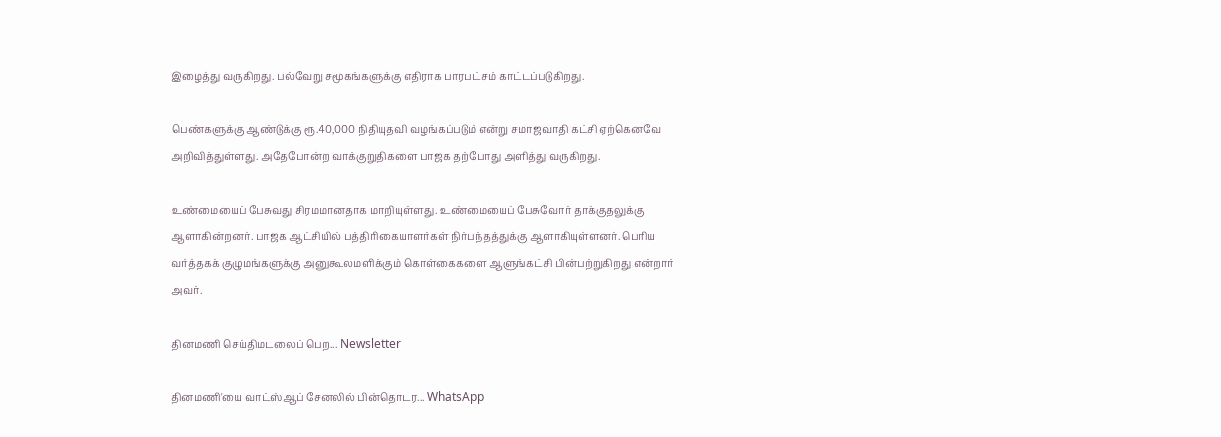இழைத்து வருகிறது. பல்வேறு சமூகங்களுக்கு எதிராக பாரபட்சம் காட்டப்படுகிறது.

பெண்களுக்கு ஆண்டுக்கு ரூ.40,000 நிதியுதவி வழங்கப்படும் என்று சமாஜவாதி கட்சி ஏற்கெனவே அறிவித்துள்ளது. அதேபோன்ற வாக்குறுதிகளை பாஜக தற்போது அளித்து வருகிறது.

உண்மையைப் பேசுவது சிரமமானதாக மாறியுள்ளது. உண்மையைப் பேசுவோர் தாக்குதலுக்கு ஆளாகின்றனர். பாஜக ஆட்சியில் பத்திரிகையாளர்கள் நிர்பந்தத்துக்கு ஆளாகியுள்ளனர். பெரிய வர்த்தகக் குழுமங்களுக்கு அனுகூலமளிக்கும் கொள்கைகளை ஆளுங்கட்சி பின்பற்றுகிறது என்றார் அவர்.

தினமணி செய்திமடலைப் பெற... Newsletter

தினமணி'யை வாட்ஸ்ஆப் சேனலில் பின்தொடர... WhatsApp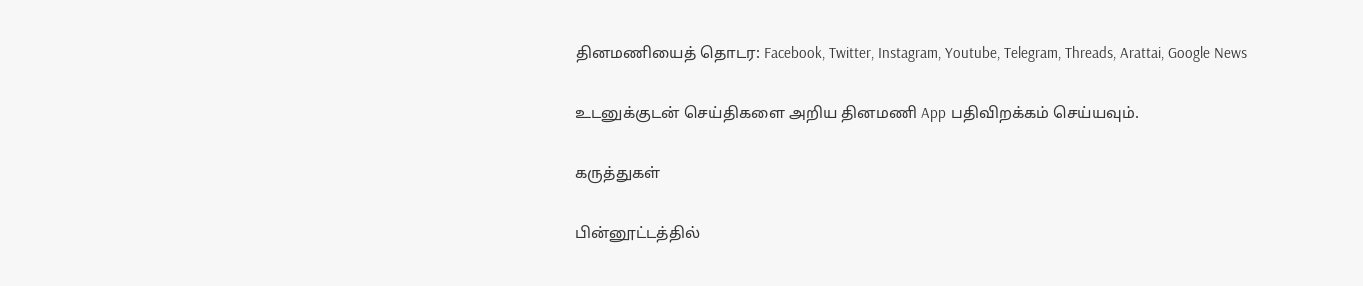தினமணியைத் தொடர: Facebook, Twitter, Instagram, Youtube, Telegram, Threads, Arattai, Google News

உடனுக்குடன் செய்திகளை அறிய தினமணி App பதிவிறக்கம் செய்யவும்.

கருத்துகள்

பின்னூட்டத்தில்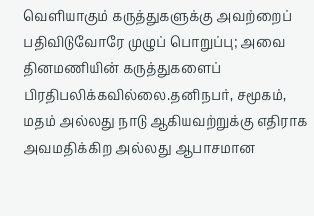வெளியாகும் கருத்துகளுக்கு அவற்றைப் பதிவிடுவோரே முழுப் பொறுப்பு; அவை தினமணியின் கருத்துகளைப் பிரதிபலிக்கவில்லை.தனிநபர், சமூகம், மதம் அல்லது நாடு ஆகியவற்றுக்கு எதிராக அவமதிக்கிற அல்லது ஆபாசமான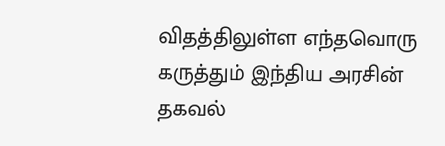விதத்திலுள்ள எந்தவொரு கருத்தும் இந்திய அரசின் தகவல்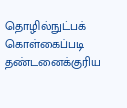தொழில்நுட்பக் கொள்கைப்படி தண்டனைக்குரிய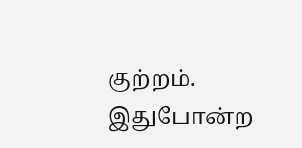குற்றம். இதுபோன்ற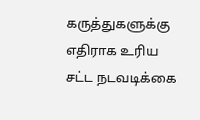கருத்துகளுக்கு எதிராக உரிய சட்ட நடவடிக்கை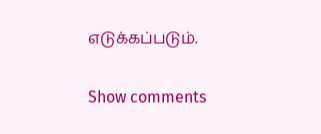எடுக்கப்படும்.

Show comments